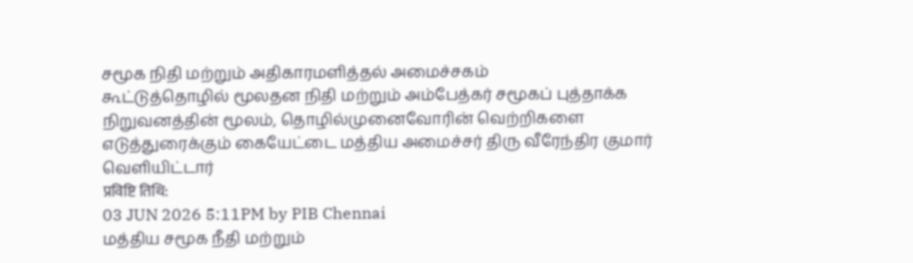சமூக நிதி மற்றும் அதிகாரமளித்தல் அமைச்சகம்
கூட்டுத்தொழில் மூலதன நிதி மற்றும் அம்பேத்கர் சமூகப் புத்தாக்க நிறுவனத்தின் மூலம், தொழில்முனைவோரின் வெற்றிகளை எடுத்துரைக்கும் கையேட்டை மத்திய அமைச்சர் திரு வீரேந்திர குமார் வெளியிட்டார்
प्रविष्टि तिथि:
03 JUN 2026 5:11PM by PIB Chennai
மத்திய சமூக நீதி மற்றும்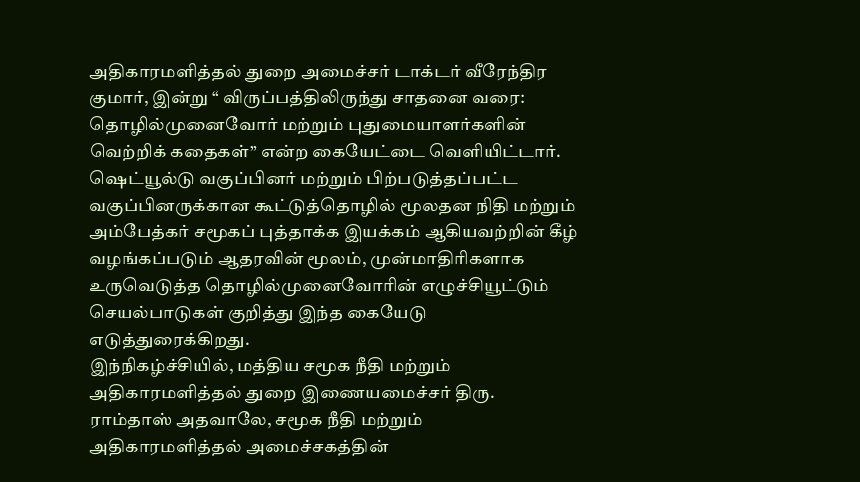அதிகாரமளித்தல் துறை அமைச்சர் டாக்டர் வீரேந்திர குமார், இன்று “ விருப்பத்திலிருந்து சாதனை வரை: தொழில்முனைவோர் மற்றும் புதுமையாளர்களின் வெற்றிக் கதைகள்” என்ற கையேட்டை வெளியிட்டார். ஷெட்யூல்டு வகுப்பினர் மற்றும் பிற்படுத்தப்பட்ட வகுப்பினருக்கான கூட்டுத்தொழில் மூலதன நிதி மற்றும் அம்பேத்கர் சமூகப் புத்தாக்க இயக்கம் ஆகியவற்றின் கீழ் வழங்கப்படும் ஆதரவின் மூலம், முன்மாதிரிகளாக உருவெடுத்த தொழில்முனைவோரின் எழுச்சியூட்டும் செயல்பாடுகள் குறித்து இந்த கையேடு எடுத்துரைக்கிறது.
இந்நிகழ்ச்சியில், மத்திய சமூக நீதி மற்றும் அதிகாரமளித்தல் துறை இணையமைச்சர் திரு. ராம்தாஸ் அதவாலே, சமூக நீதி மற்றும் அதிகாரமளித்தல் அமைச்சகத்தின்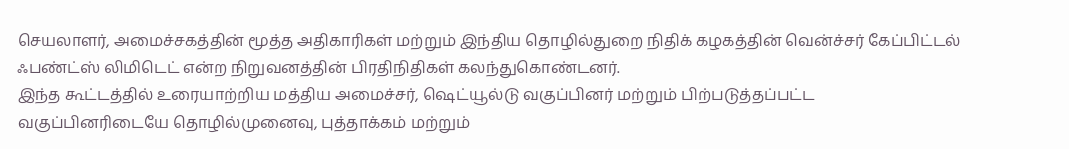செயலாளர், அமைச்சகத்தின் மூத்த அதிகாரிகள் மற்றும் இந்திய தொழில்துறை நிதிக் கழகத்தின் வென்ச்சர் கேப்பிட்டல் ஃபண்ட்ஸ் லிமிடெட் என்ற நிறுவனத்தின் பிரதிநிதிகள் கலந்துகொண்டனர்.
இந்த கூட்டத்தில் உரையாற்றிய மத்திய அமைச்சர், ஷெட்யூல்டு வகுப்பினர் மற்றும் பிற்படுத்தப்பட்ட வகுப்பினரிடையே தொழில்முனைவு, புத்தாக்கம் மற்றும்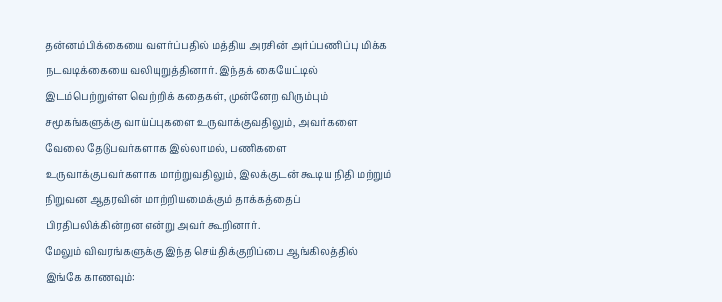தன்னம்பிக்கையை வளர்ப்பதில் மத்திய அரசின் அர்ப்பணிப்பு மிக்க நடவடிக்கையை வலியுறுத்தினார். இந்தக் கையேட்டில் இடம்பெற்றுள்ள வெற்றிக் கதைகள், முன்னேற விரும்பும் சமூகங்களுக்கு வாய்ப்புகளை உருவாக்குவதிலும், அவர்களை வேலை தேடுபவர்களாக இல்லாமல், பணிகளை உருவாக்குபவர்களாக மாற்றுவதிலும், இலக்குடன் கூடிய நிதி மற்றும் நிறுவன ஆதரவின் மாற்றியமைக்கும் தாக்கத்தைப் பிரதிபலிக்கின்றன என்று அவர் கூறினார்.
மேலும் விவரங்களுக்கு இந்த செய்திக்குறிப்பை ஆங்கிலத்தில் இங்கே காணவும்: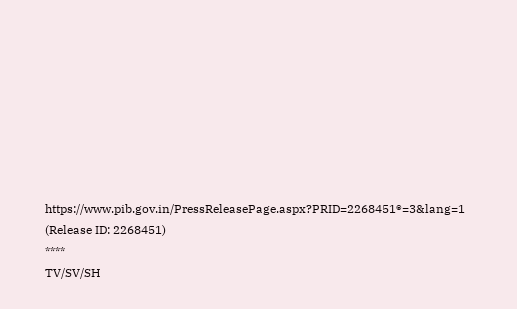https://www.pib.gov.in/PressReleasePage.aspx?PRID=2268451®=3&lang=1
(Release ID: 2268451)
****
TV/SV/SH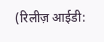(रिलीज़ आईडी: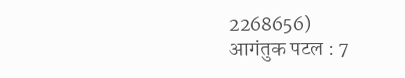2268656)
आगंतुक पटल : 7